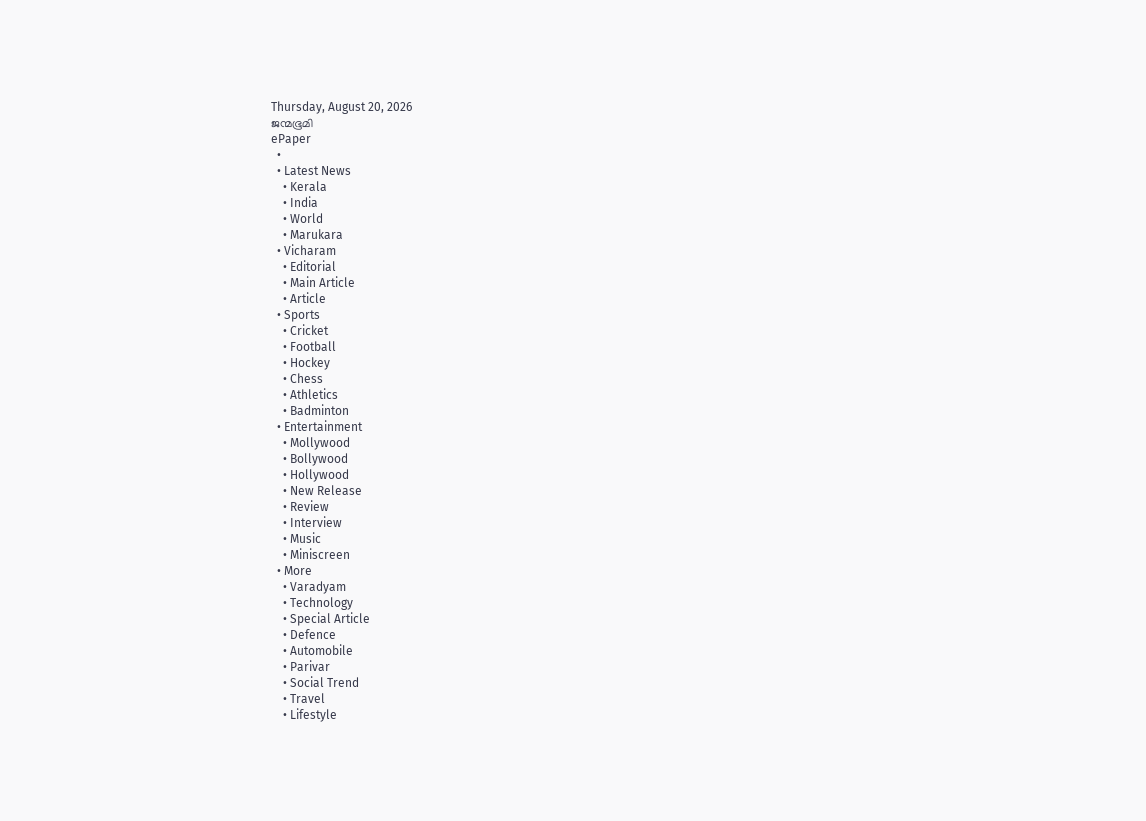Thursday, August 20, 2026
ജന്മഭൂമി
ePaper
  •
  • Latest News
    • Kerala
    • India
    • World
    • Marukara
  • Vicharam
    • Editorial
    • Main Article
    • Article
  • Sports
    • Cricket
    • Football
    • Hockey
    • Chess
    • Athletics
    • Badminton
  • Entertainment
    • Mollywood
    • Bollywood
    • Hollywood
    • New Release
    • Review
    • Interview
    • Music
    • Miniscreen
  • More
    • Varadyam
    • Technology
    • Special Article
    • Defence
    • Automobile
    • Parivar
    • Social Trend
    • Travel
    • Lifestyle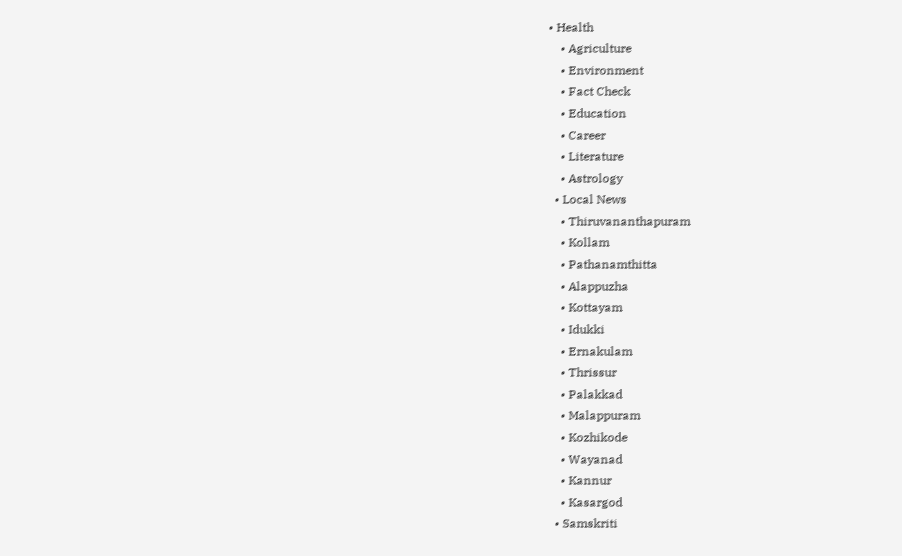• Health
    • Agriculture
    • Environment
    • Fact Check
    • Education
    • Career
    • Literature
    • Astrology
  • Local News
    • Thiruvananthapuram
    • Kollam
    • Pathanamthitta
    • Alappuzha
    • Kottayam
    • Idukki
    • Ernakulam
    • Thrissur
    • Palakkad
    • Malappuram
    • Kozhikode
    • Wayanad
    • Kannur
    • Kasargod
  • Samskriti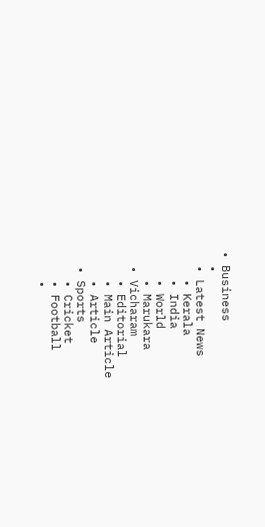• Business
  •
  • Latest News
    • Kerala
    • India
    • World
    • Marukara
  • Vicharam
    • Editorial
    • Main Article
    • Article
  • Sports
    • Cricket
    • Football
    •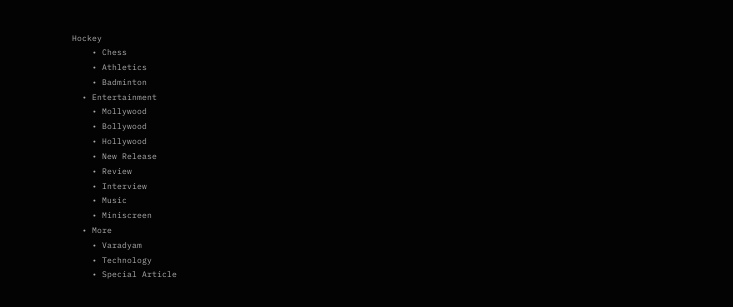Hockey
    • Chess
    • Athletics
    • Badminton
  • Entertainment
    • Mollywood
    • Bollywood
    • Hollywood
    • New Release
    • Review
    • Interview
    • Music
    • Miniscreen
  • More
    • Varadyam
    • Technology
    • Special Article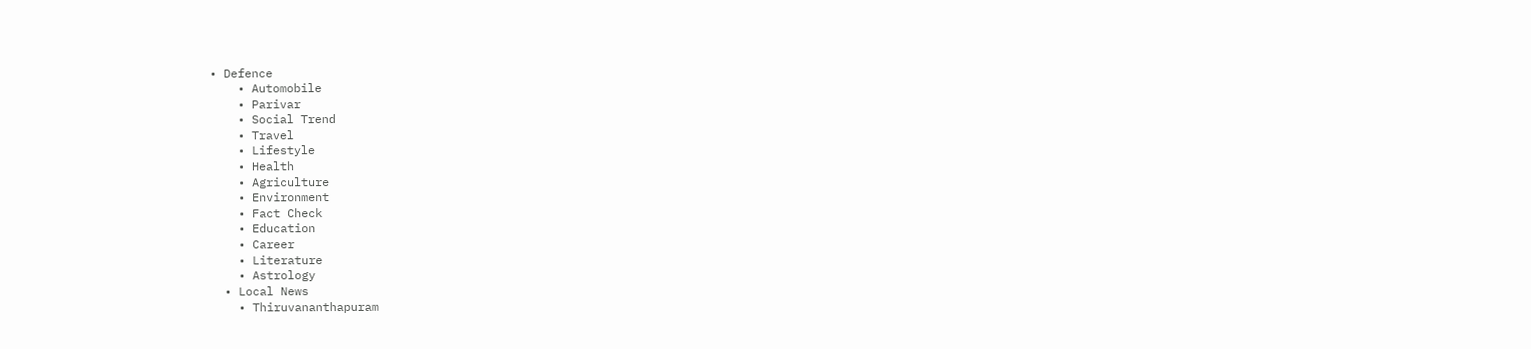• Defence
    • Automobile
    • Parivar
    • Social Trend
    • Travel
    • Lifestyle
    • Health
    • Agriculture
    • Environment
    • Fact Check
    • Education
    • Career
    • Literature
    • Astrology
  • Local News
    • Thiruvananthapuram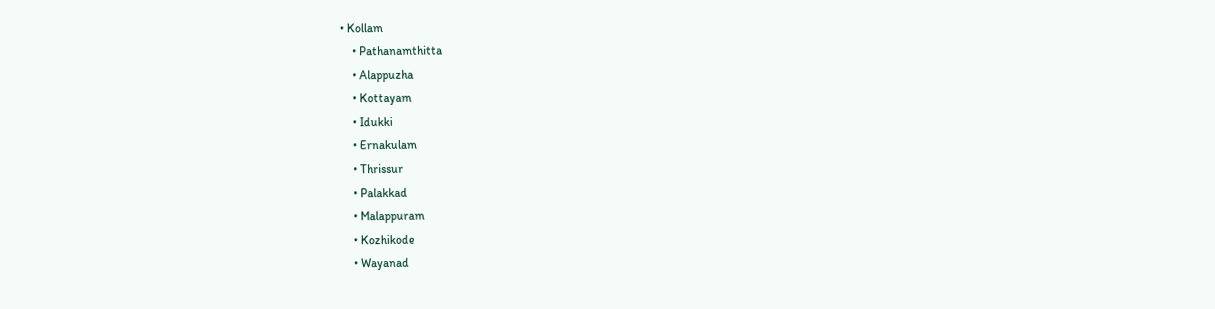• Kollam
    • Pathanamthitta
    • Alappuzha
    • Kottayam
    • Idukki
    • Ernakulam
    • Thrissur
    • Palakkad
    • Malappuram
    • Kozhikode
    • Wayanad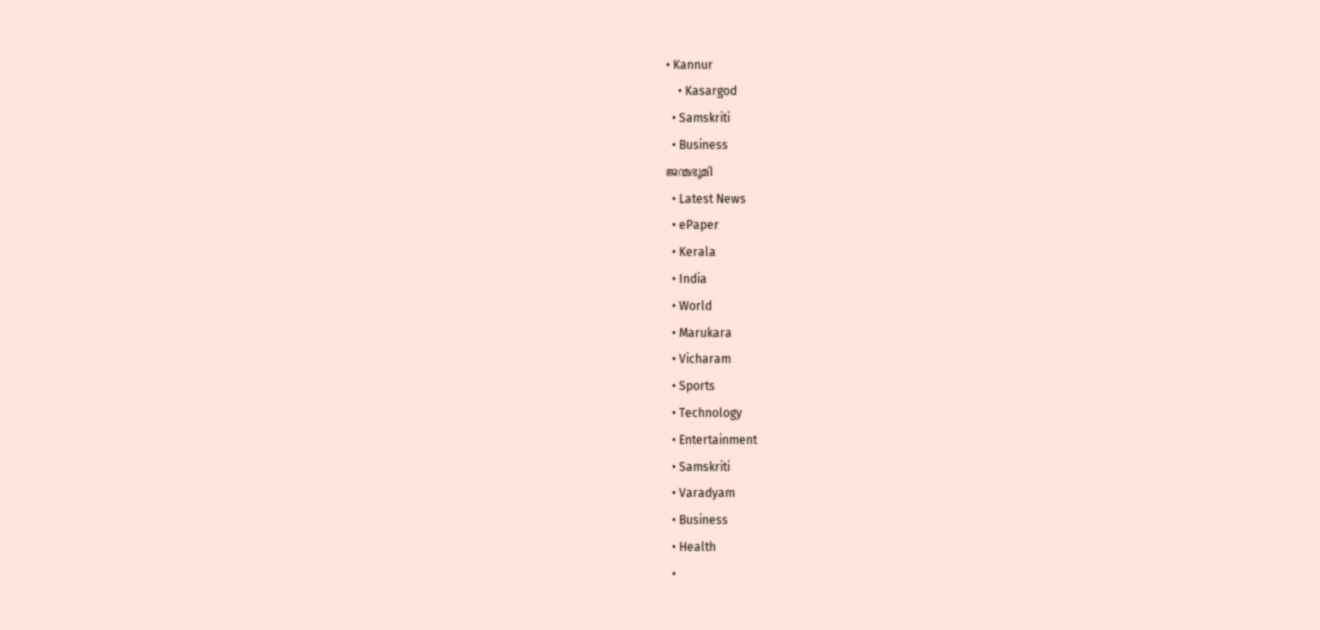• Kannur
    • Kasargod
  • Samskriti
  • Business
ജന്മഭൂമി
  • Latest News
  • ePaper
  • Kerala
  • India
  • World
  • Marukara
  • Vicharam
  • Sports
  • Technology
  • Entertainment
  • Samskriti
  • Varadyam
  • Business
  • Health
  •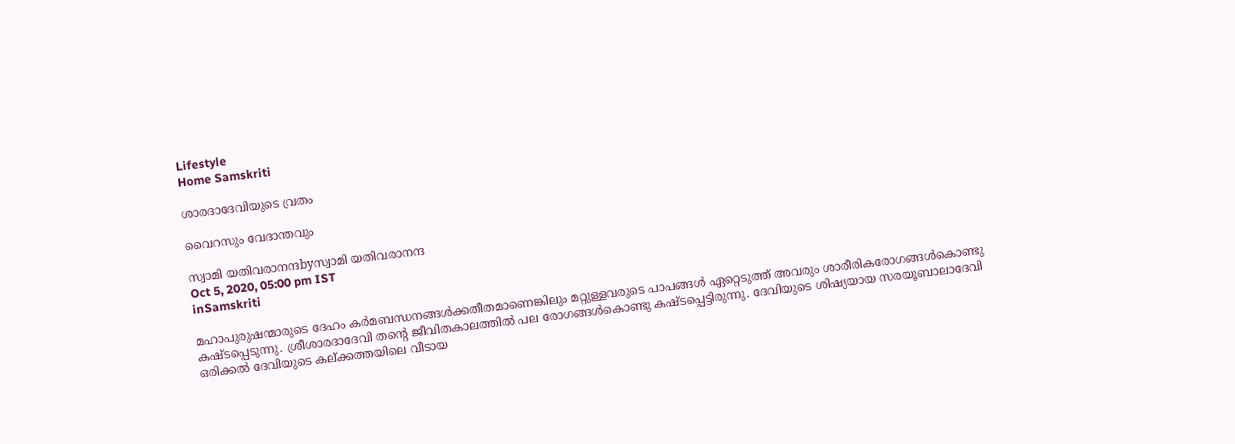Lifestyle
Home Samskriti

ശാരദാദേവിയുടെ വ്രതം

വൈറസും വേദാന്തവും

സ്വാമി യതിവരാനന്ദbyസ്വാമി യതിവരാനന്ദ
Oct 5, 2020, 05:00 pm IST
inSamskriti

മഹാപുരുഷന്മാരുടെ ദേഹം കര്‍മബന്ധനങ്ങള്‍ക്കതീതമാണെങ്കിലും മറ്റുള്ളവരുടെ പാപങ്ങള്‍ ഏറ്റെടുത്ത് അവരും ശാരീരികരോഗങ്ങള്‍കൊണ്ടു കഷ്ടപ്പെടുന്നു. ശ്രീശാരദാദേവി തന്റെ ജീവിതകാലത്തില്‍ പല രോഗങ്ങള്‍കൊണ്ടു കഷ്ടപ്പെട്ടിരുന്നു. ദേവിയുടെ ശിഷ്യയായ സരയൂബാലാദേവി ഒരിക്കല്‍ ദേവിയുടെ കല്ക്കത്തയിലെ വീടായ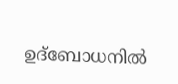ഉദ്‌ബോധനില്‍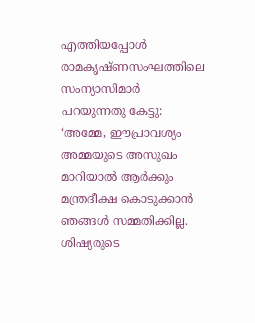എത്തിയപ്പോള്‍ രാമകൃഷ്ണസംഘത്തിലെ  സംന്യാസിമാര്‍ പറയുന്നതു കേട്ടു: ‘അമ്മേ, ഈപ്രാവശ്യം അമ്മയുടെ അസുഖം മാറിയാല്‍ ആര്‍ക്കും മന്ത്രദീക്ഷ കൊടുക്കാന്‍ ഞങ്ങള്‍ സമ്മതിക്കില്ല. ശിഷ്യരുടെ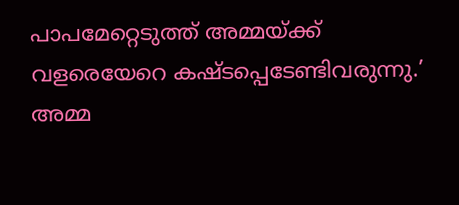പാപമേറ്റെടുത്ത് അമ്മയ്‌ക്ക് വളരെയേറെ കഷ്ടപ്പെടേണ്ടിവരുന്നു.’ അമ്മ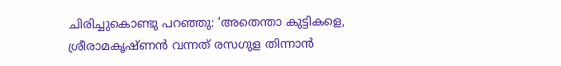ചിരിച്ചുകൊണ്ടു പറഞ്ഞു: ‘അതെന്താ കുട്ടികളെ, ശ്രീരാമകൃഷ്ണന്‍ വന്നത് രസഗുള തിന്നാന്‍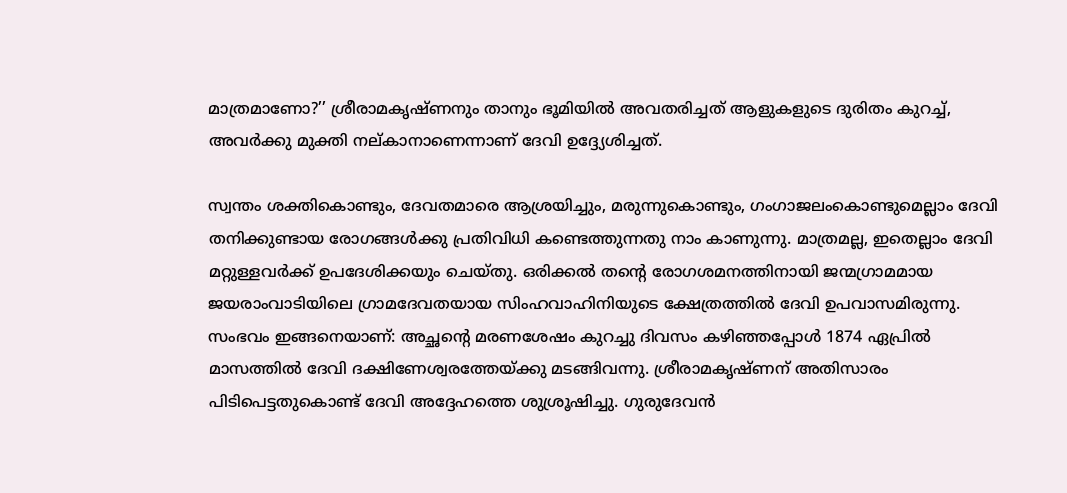മാത്രമാണോ?’’ ശ്രീരാമകൃഷ്ണനും താനും ഭൂമിയില്‍ അവതരിച്ചത് ആളുകളുടെ ദുരിതം കുറച്ച്, അവര്‍ക്കു മുക്തി നല്കാനാണെന്നാണ് ദേവി ഉദ്ദ്യേശിച്ചത്.

സ്വന്തം ശക്തികൊണ്ടും, ദേവതമാരെ ആശ്രയിച്ചും, മരുന്നുകൊണ്ടും, ഗംഗാജലംകൊണ്ടുമെല്ലാം ദേവി തനിക്കുണ്ടായ രോഗങ്ങള്‍ക്കു പ്രതിവിധി കണ്ടെത്തുന്നതു നാം കാണുന്നു. മാത്രമല്ല, ഇതെല്ലാം ദേവി മറ്റുള്ളവര്‍ക്ക് ഉപദേശിക്കയും ചെയ്തു. ഒരിക്കല്‍ തന്റെ രോഗശമനത്തിനായി ജന്മഗ്രാമമായ ജയരാംവാടിയിലെ ഗ്രാമദേവതയായ സിംഹവാഹിനിയുടെ ക്ഷേത്രത്തില്‍ ദേവി ഉപവാസമിരുന്നു. സംഭവം ഇങ്ങനെയാണ്: അച്ഛന്റെ മരണശേഷം കുറച്ചു ദിവസം കഴിഞ്ഞപ്പോള്‍ 1874 ഏപ്രില്‍ മാസത്തില്‍ ദേവി ദക്ഷിണേശ്വരത്തേയ്‌ക്കു മടങ്ങിവന്നു. ശ്രീരാമകൃഷ്ണന് അതിസാരം പിടിപെട്ടതുകൊണ്ട് ദേവി അദ്ദേഹത്തെ ശുശ്രൂഷിച്ചു. ഗുരുദേവന്‍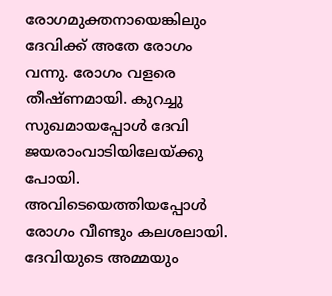രോഗമുക്തനായെങ്കിലും ദേവിക്ക് അതേ രോഗം വന്നു. രോഗം വളരെ തീഷ്ണമായി. കുറച്ചു സുഖമായപ്പോള്‍ ദേവി ജയരാംവാടിയിലേയ്‌ക്കു പോയി. അവിടെയെത്തിയപ്പോള്‍ രോഗം വീണ്ടും കലശലായി. ദേവിയുടെ അമ്മയും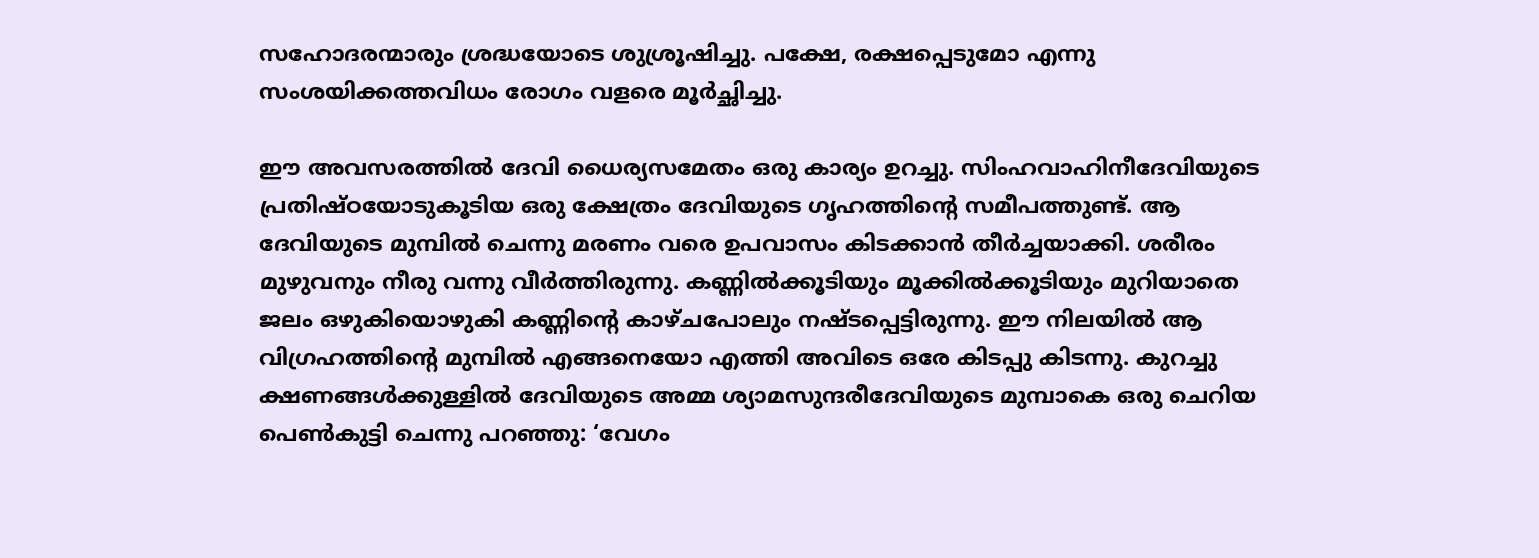സഹോദരന്മാരും ശ്രദ്ധയോടെ ശുശ്രൂഷിച്ചു. പക്ഷേ, രക്ഷപ്പെടുമോ എന്നു സംശയിക്കത്തവിധം രോഗം വളരെ മൂര്‍ച്ഛിച്ചു.

ഈ അവസരത്തില്‍ ദേവി ധൈര്യസമേതം ഒരു കാര്യം ഉറച്ചു. സിംഹവാഹിനീദേവിയുടെ പ്രതിഷ്ഠയോടുകൂടിയ ഒരു ക്ഷേത്രം ദേവിയുടെ ഗൃഹത്തിന്റെ സമീപത്തുണ്ട്. ആ ദേവിയുടെ മുമ്പില്‍ ചെന്നു മരണം വരെ ഉപവാസം കിടക്കാന്‍ തീര്‍ച്ചയാക്കി. ശരീരം മുഴുവനും നീരു വന്നു വീര്‍ത്തിരുന്നു. കണ്ണില്‍ക്കൂടിയും മൂക്കില്‍ക്കൂടിയും മുറിയാതെ ജലം ഒഴുകിയൊഴുകി കണ്ണിന്റെ കാഴ്ചപോലും നഷ്ടപ്പെട്ടിരുന്നു. ഈ നിലയില്‍ ആ വിഗ്രഹത്തിന്റെ മുമ്പില്‍ എങ്ങനെയോ എത്തി അവിടെ ഒരേ കിടപ്പു കിടന്നു. കുറച്ചു ക്ഷണങ്ങള്‍ക്കുള്ളില്‍ ദേവിയുടെ അമ്മ ശ്യാമസുന്ദരീദേവിയുടെ മുമ്പാകെ ഒരു ചെറിയ പെണ്‍കുട്ടി ചെന്നു പറഞ്ഞു: ‘വേഗം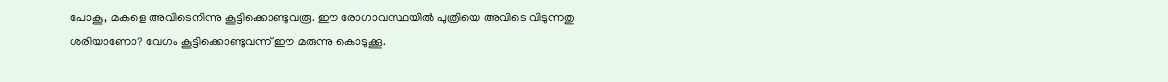പോകൂ, മകളെ അവിടെനിന്നു കൂട്ടിക്കൊണ്ടുവരൂ. ഈ രോഗാവസ്ഥയില്‍ പുത്രിയെ അവിടെ വിടുന്നതു ശരിയാണോ? വേഗം കൂട്ടിക്കൊണ്ടുവന്ന് ഈ മരുന്നു കൊടുക്കൂ.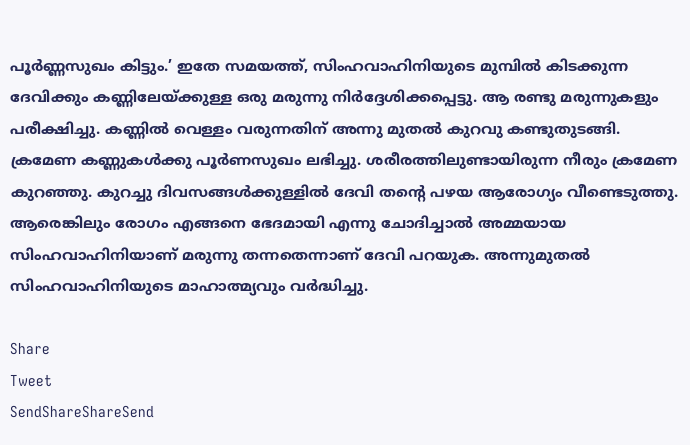പൂര്‍ണ്ണസുഖം കിട്ടും.’ ഇതേ സമയത്ത്, സിംഹവാഹിനിയുടെ മുമ്പില്‍ കിടക്കുന്ന ദേവിക്കും കണ്ണിലേയ്‌ക്കുള്ള ഒരു മരുന്നു നിര്‍ദ്ദേശിക്കപ്പെട്ടു. ആ രണ്ടു മരുന്നുകളും പരീക്ഷിച്ചു. കണ്ണില്‍ വെള്ളം വരുന്നതിന് അന്നു മുതല്‍ കുറവു കണ്ടുതുടങ്ങി. ക്രമേണ കണ്ണുകള്‍ക്കു പൂര്‍ണസുഖം ലഭിച്ചു. ശരീരത്തിലുണ്ടായിരുന്ന നീരും ക്രമേണ കുറഞ്ഞു. കുറച്ചു ദിവസങ്ങള്‍ക്കുള്ളില്‍ ദേവി തന്റെ പഴയ ആരോഗ്യം വീണ്ടെടുത്തു. ആരെങ്കിലും രോഗം എങ്ങനെ ഭേദമായി എന്നു ചോദിച്ചാല്‍ അമ്മയായ സിംഹവാഹിനിയാണ് മരുന്നു തന്നതെന്നാണ് ദേവി പറയുക. അന്നുമുതല്‍ സിംഹവാഹിനിയുടെ മാഹാത്മ്യവും വര്‍ദ്ധിച്ചു.

Share
Tweet
SendShareShareSend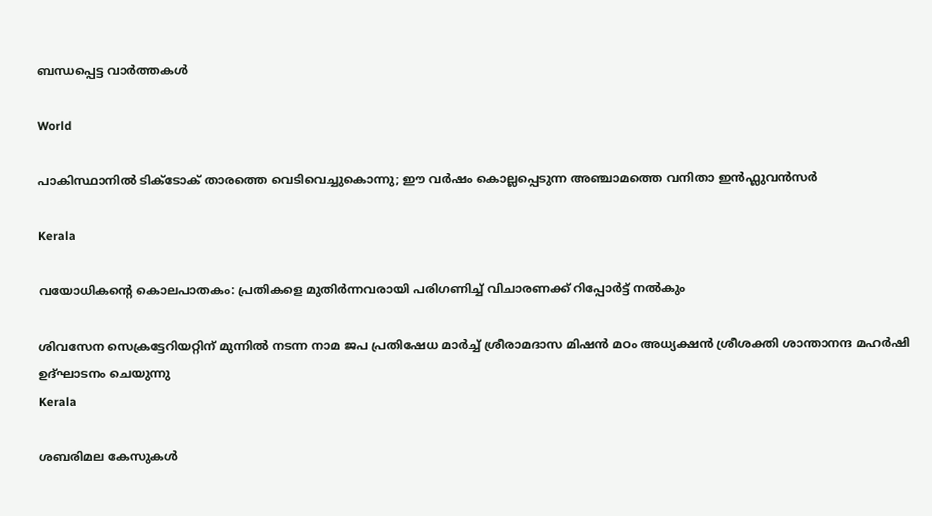ബന്ധപ്പെട്ട വാര്‍ത്തകള്‍

World

പാകിസ്ഥാനില്‍ ടിക്ടോക് താരത്തെ വെടിവെച്ചുകൊന്നു; ഈ വർഷം കൊല്ലപ്പെടുന്ന അഞ്ചാമത്തെ വനിതാ ഇൻഫ്ലുവൻസർ

Kerala

വയോധികന്റെ കൊലപാതകം: പ്രതികളെ മുതിര്‍ന്നവരായി പരിഗണിച്ച് വിചാരണക്ക് റിപ്പോര്‍ട്ട് നല്‍കും

ശിവസേന സെക്രട്ടേറിയറ്റിന് മുന്നില്‍ നടന്ന നാമ ജപ പ്രതിഷേധ മാര്‍ച്ച് ശ്രീരാമദാസ മിഷന്‍ മഠം അധ്യക്ഷന്‍ ശ്രീശക്തി ശാന്താനന്ദ മഹര്‍ഷി ഉദ്ഘാടനം ചെയുന്നു
Kerala

ശബരിമല കേസുകള്‍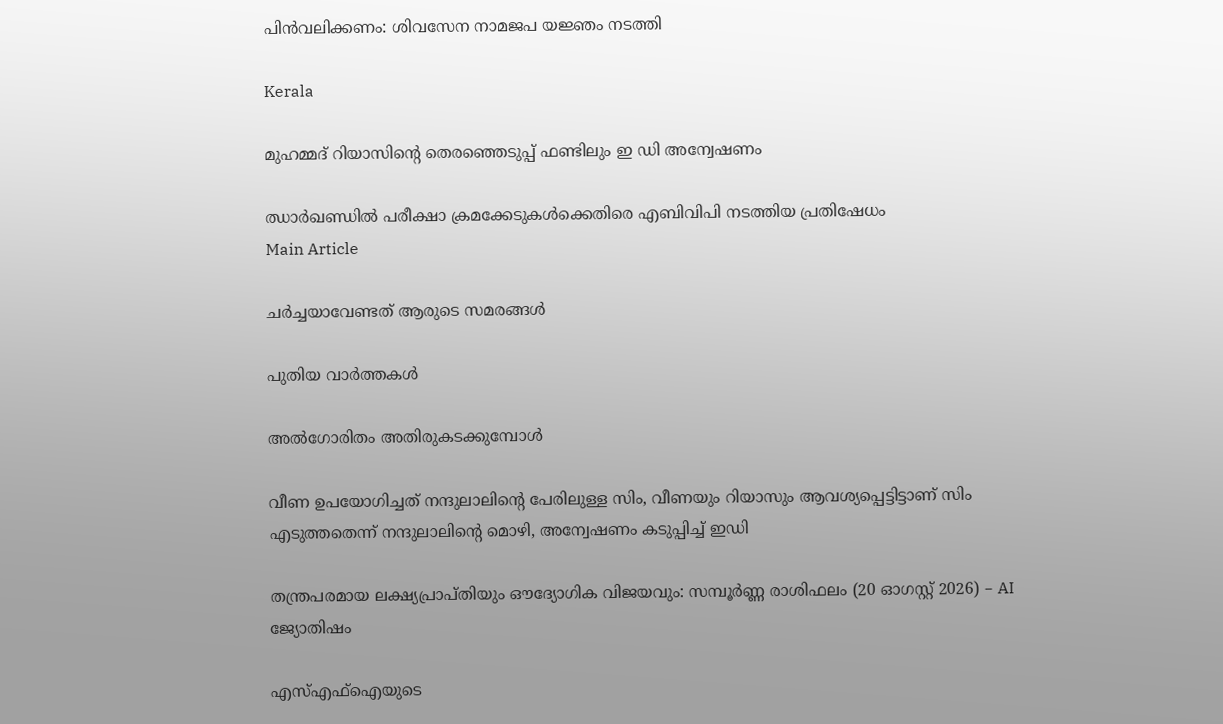പിന്‍വലിക്കണം: ശിവസേന നാമജപ യജ്ഞം നടത്തി

Kerala

മുഹമ്മദ് റിയാസിന്റെ തെരഞ്ഞെടുപ്പ് ഫണ്ടിലും ഇ ഡി അന്വേഷണം

ഝാര്‍ഖണ്ഡില്‍ പരീക്ഷാ ക്രമക്കേടുകള്‍ക്കെതിരെ എബിവിപി നടത്തിയ പ്രതിഷേധം
Main Article

ചര്‍ച്ചയാവേണ്ടത് ആരുടെ സമരങ്ങള്‍

പുതിയ വാര്‍ത്തകള്‍

അല്‍ഗോരിതം അതിരുകടക്കുമ്പോള്‍

വീണ ഉപയോഗിച്ചത് നന്ദുലാലിന്റെ പേരിലുള്ള സിം, വീണയും റിയാസും ആവശ്യപ്പെട്ടിട്ടാണ് സിം എടുത്തതെന്ന് നന്ദുലാലിന്റെ മൊഴി, അന്വേഷണം കടുപ്പിച്ച് ഇ‍ഡി

തന്ത്രപരമായ ലക്ഷ്യപ്രാപ്തിയും ഔദ്യോഗിക വിജയവും: സമ്പൂർണ്ണ രാശിഫലം (20 ഓഗസ്റ്റ് 2026) – AI ജ്യോതിഷം

എസ്എഫ്‌ഐയുടെ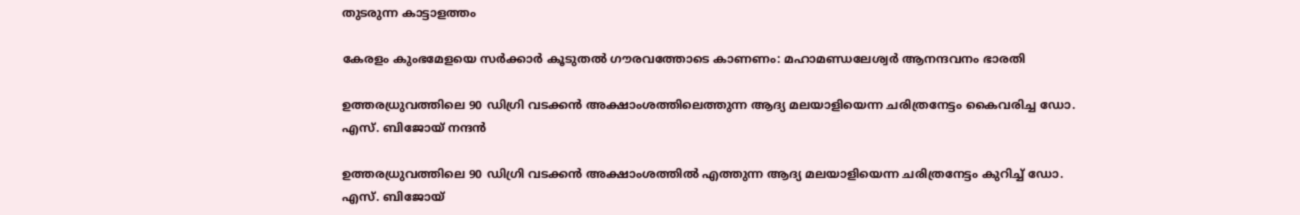തുടരുന്ന കാട്ടാളത്തം

കേരളം കുംഭമേളയെ സര്‍ക്കാര്‍ കൂടുതല്‍ ഗൗരവത്തോടെ കാണണം: മഹാമണ്ഡലേശ്വര്‍ ആനന്ദവനം ഭാരതി

ഉത്തരധ്രുവത്തിലെ 90 ഡിഗ്രി വടക്കന്‍ അക്ഷാംശത്തിലെത്തുന്ന ആദ്യ മലയാളിയെന്ന ചരിത്രനേട്ടം കൈവരിച്ച ഡോ. എസ്. ബിജോയ് നന്ദന്‍

ഉത്തരധ്രുവത്തിലെ 90 ഡിഗ്രി വടക്കന്‍ അക്ഷാംശത്തില്‍ എത്തുന്ന ആദ്യ മലയാളിയെന്ന ചരിത്രനേട്ടം കുറിച്ച്‌ ഡോ. എസ്. ബിജോയ്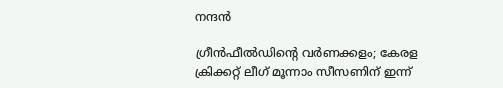നന്ദന്‍

ഗ്രീന്‍ഫീല്‍ഡിന്റെ വര്‍ണക്കളം; കേരള ക്രിക്കറ്റ് ലീഗ് മൂന്നാം സീസണിന് ഇന്ന്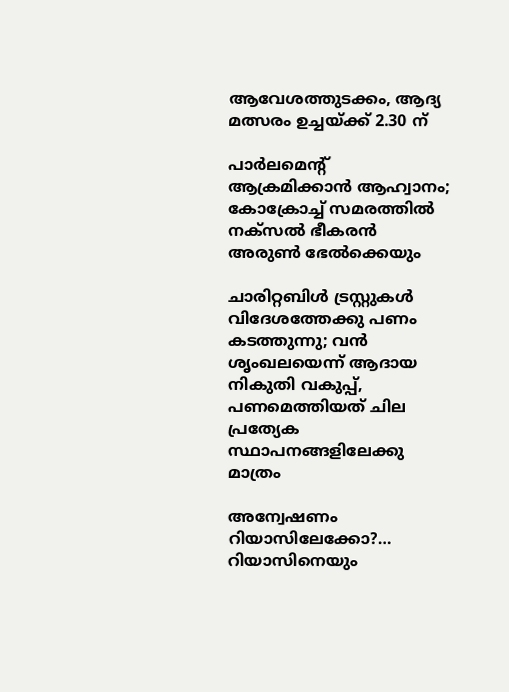ആവേശത്തുടക്കം, ആദ്യ മത്സരം ഉച്ചയ്‌ക്ക് 2.30 ന്

പാര്‍ലമെന്റ് ആക്രമിക്കാന്‍ ആഹ്വാനം; കോക്രോച്ച് സമരത്തില്‍ നക്സല്‍ ഭീകരന്‍ അരുണ്‍ ഭേല്‍ക്കെയും

ചാരിറ്റബിള്‍ ട്രസ്റ്റുകള്‍ വിദേശത്തേക്കു പണം കടത്തുന്നു; വന്‍ ശൃംഖലയെന്ന് ആദായ നികുതി വകുപ്പ്, പണമെത്തിയത് ചില പ്രത്യേക സ്ഥാപനങ്ങളിലേക്കു മാത്രം

അന്വേഷണം റിയാസിലേക്കോ?… റിയാസിനെയും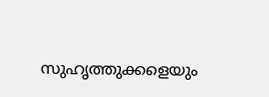സുഹൃത്തുക്കളെയും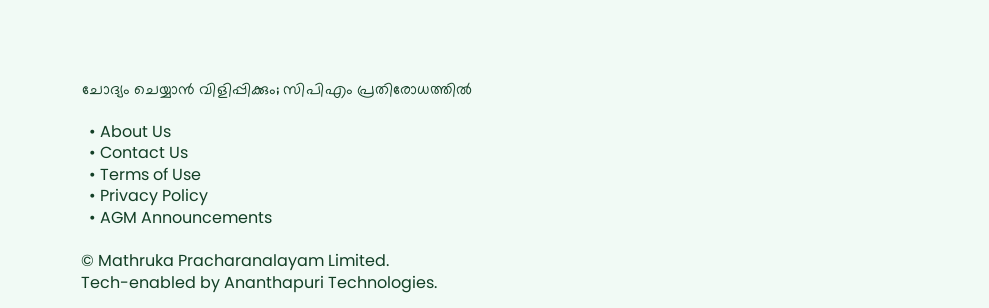ചോദ്യം ചെയ്യാന്‍ വിളിപ്പിക്കും; സിപിഎം പ്രതിരോധത്തില്‍

  • About Us
  • Contact Us
  • Terms of Use
  • Privacy Policy
  • AGM Announcements

© Mathruka Pracharanalayam Limited.
Tech-enabled by Ananthapuri Technologies.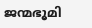ജന്മഭൂമി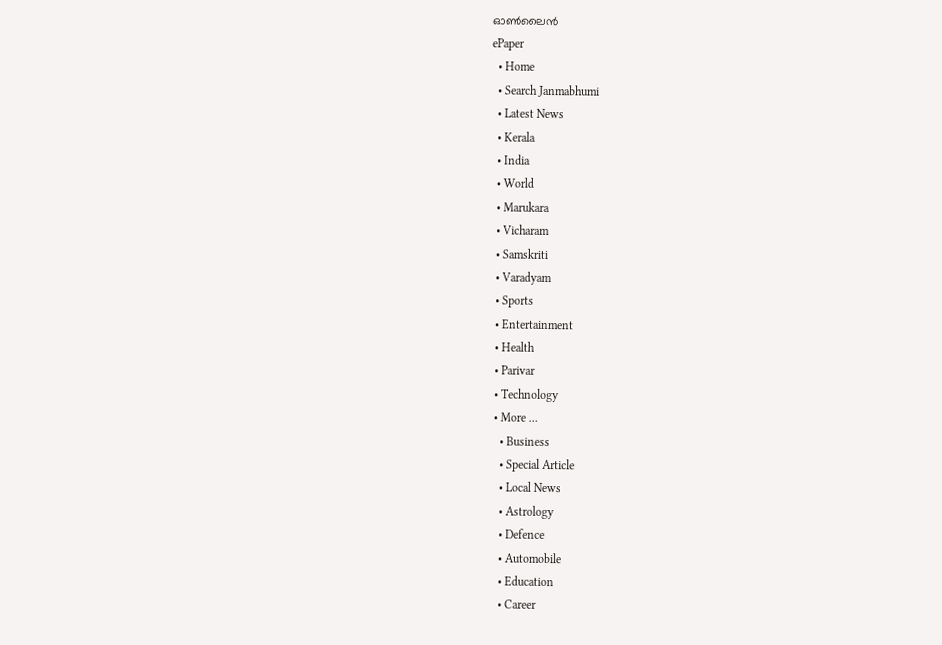ഓണ്‍ലൈന്‍
ePaper
  • Home
  • Search Janmabhumi
  • Latest News
  • Kerala
  • India
  • World
  • Marukara
  • Vicharam
  • Samskriti
  • Varadyam
  • Sports
  • Entertainment
  • Health
  • Parivar
  • Technology
  • More …
    • Business
    • Special Article
    • Local News
    • Astrology
    • Defence
    • Automobile
    • Education
    • Career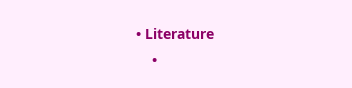• Literature
    •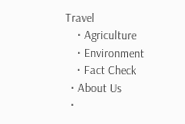Travel
    • Agriculture
    • Environment
    • Fact Check
  • About Us
  •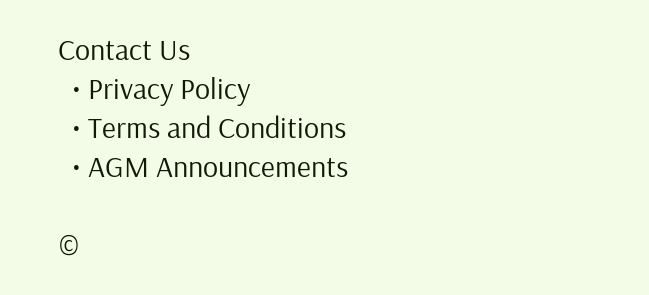Contact Us
  • Privacy Policy
  • Terms and Conditions
  • AGM Announcements

©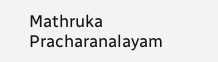Mathruka Pracharanalayam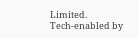Limited.
Tech-enabled by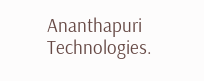Ananthapuri Technologies.